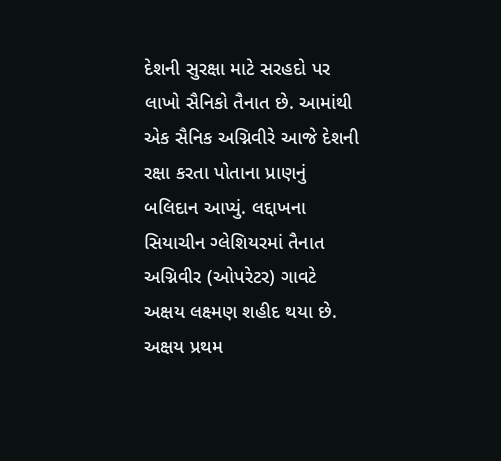દેશની સુરક્ષા માટે સરહદો પર લાખો સૈનિકો તૈનાત છે. આમાંથી એક સૈનિક અગ્નિવીરે આજે દેશની રક્ષા કરતા પોતાના પ્રાણનું બલિદાન આપ્યું. લદ્દાખના સિયાચીન ગ્લેશિયરમાં તૈનાત અગ્નિવીર (ઓપરેટર) ગાવટે અક્ષય લક્ષ્મણ શહીદ થયા છે. અક્ષય પ્રથમ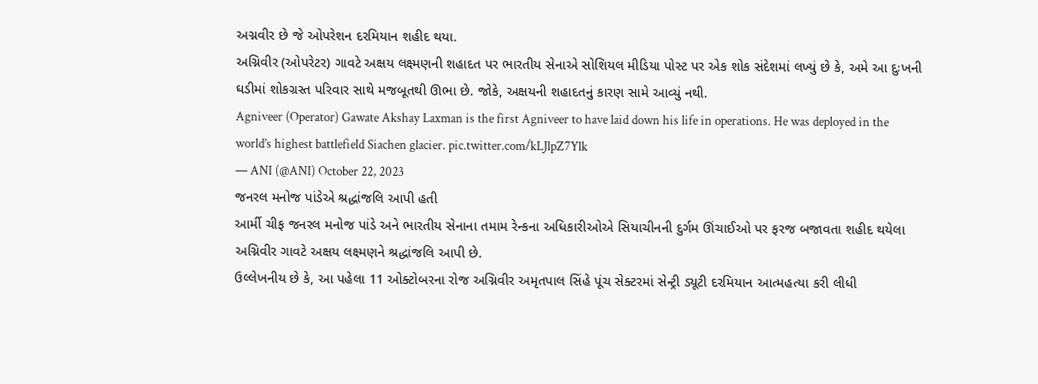અગ્નવીર છે જે ઓપરેશન દરમિયાન શહીદ થયા.
અગ્નિવીર (ઓપરેટર) ગાવટે અક્ષય લક્ષ્મણની શહાદત પર ભારતીય સેનાએ સોશિયલ મીડિયા પોસ્ટ પર એક શોક સંદેશમાં લખ્યું છે કે, અમે આ દુઃખની ઘડીમાં શોકગ્રસ્ત પરિવાર સાથે મજબૂતથી ઊભા છે. જોકે, અક્ષયની શહાદતનું કારણ સામે આવ્યું નથી.
Agniveer (Operator) Gawate Akshay Laxman is the first Agniveer to have laid down his life in operations. He was deployed in the world’s highest battlefield Siachen glacier. pic.twitter.com/kLJlpZ7Ylk
— ANI (@ANI) October 22, 2023
જનરલ મનોજ પાંડેએ શ્રદ્ધાંજલિ આપી હતી
આર્મી ચીફ જનરલ મનોજ પાંડે અને ભારતીય સેનાના તમામ રેન્કના અધિકારીઓએ સિયાચીનની દુર્ગમ ઊંચાઈઓ પર ફરજ બજાવતા શહીદ થયેલા અગ્નિવીર ગાવટે અક્ષય લક્ષ્મણને શ્રદ્ધાંજલિ આપી છે.
ઉલ્લેખનીય છે કે, આ પહેલા 11 ઓક્ટોબરના રોજ અગ્નિવીર અમૃતપાલ સિંહે પૂંચ સેક્ટરમાં સેન્ટ્રી ડ્યૂટી દરમિયાન આત્મહત્યા કરી લીધી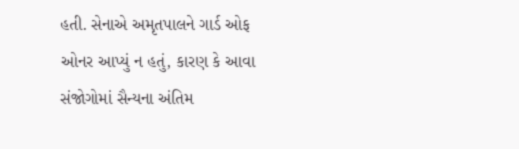હતી. સેનાએ અમૃતપાલને ગાર્ડ ઓફ ઓનર આપ્યું ન હતું, કારણ કે આવા સંજોગોમાં સૈન્યના અંતિમ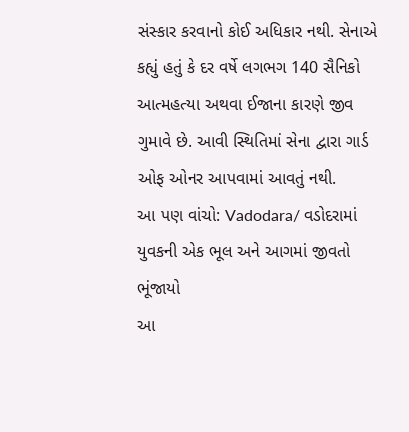સંસ્કાર કરવાનો કોઈ અધિકાર નથી. સેનાએ કહ્યું હતું કે દર વર્ષે લગભગ 140 સૈનિકો આત્મહત્યા અથવા ઈજાના કારણે જીવ ગુમાવે છે. આવી સ્થિતિમાં સેના દ્વારા ગાર્ડ ઓફ ઓનર આપવામાં આવતું નથી.
આ પણ વાંચો: Vadodara/ વડોદરામાં યુવકની એક ભૂલ અને આગમાં જીવતો ભૂંજાયો
આ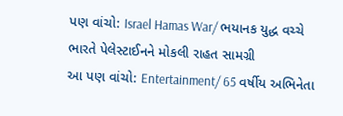પણ વાંચો: Israel Hamas War/ ભયાનક યુદ્ધ વચ્ચે ભારતે પેલેસ્ટાઈનને મોકલી રાહત સામગ્રી
આ પણ વાંચો: Entertainment/ 65 વર્ષીય અભિનેતા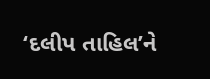‘દલીપ તાહિલ’ને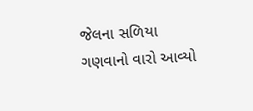જેલના સળિયા ગણવાનો વારો આવ્યો